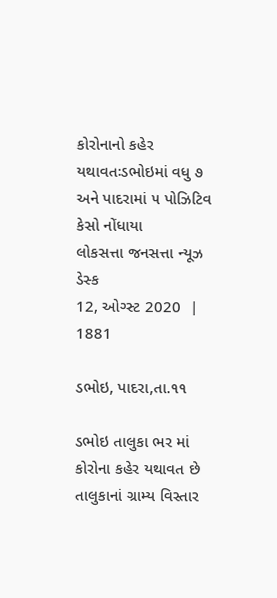કોરોનાનો કહેર યથાવતઃડભોઇમાં વધુ ૭ અને પાદરામાં ૫ પોઝિટિવ કેસો નોંધાયા
લોકસત્તા જનસત્તા ન્યૂઝ ડેસ્ક
12, ઓગ્સ્ટ 2020  |   1881

ડભોઇ, પાદરા,તા.૧૧

ડભોઇ તાલુકા ભર માં કોરોના કહેર યથાવત છે તાલુકાનાં ગ્રામ્ય વિસ્તાર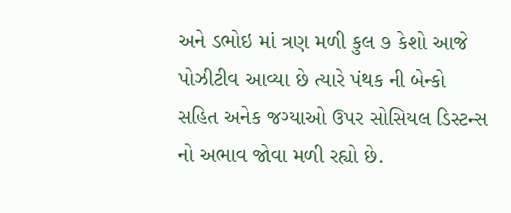અને ડભોઇ માં ત્રણ મળી કુલ ૭ કેશો આજે પોઝીટીવ આવ્યા છે ત્યારે પંથક ની બેન્કો સહિત અનેક જગ્યાઓ ઉપર સોસિયલ ડિસ્ટન્સ નો અભાવ જોવા મળી રહ્યો છે.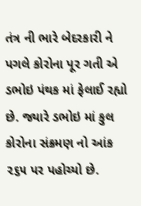તંત્ર ની ભારે બેદરકારી ને પગલે કોરોના પૂર ગતી એ ડભોઇ પંથક માં ફેલાઈ રહ્યો છે. જ્યારે ડભોઇ માં કુલ કોરોના સંક્રમણ નો આંક ૨૬૫ પર પહોચ્યો છે.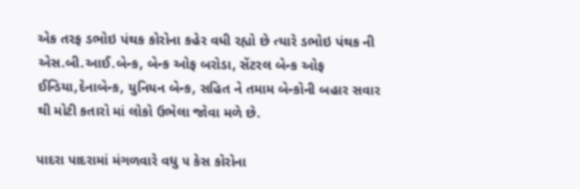એક તરફ ડભોઇ પંથક કોરોના કહેર વધી રહ્યો છે ત્યારે ડભોઇ પંથક ની એસ.બી.આઈ.બેન્ક, બેન્ક ઓફ બરોડા, સેંટરલ બેન્ક ઓફ ઈન્ડિયા,દેનાબેન્ક, યુનિયન બેન્ક, સહિત ને તમામ બેન્કોની બહાર સવાર થી મોટી કતારો માં લોકો ઉભેલા જોવા મળે છે.

પાદરા પાદરામાં મંગળવારે વધુ ૫ કેસ કોરોના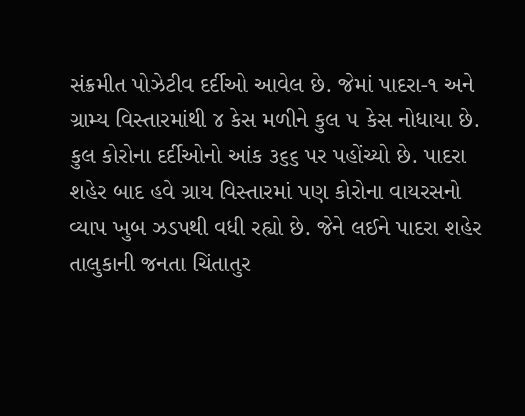સંક્રમીત પોઝેટીવ દર્દીઓ આવેલ છે. જેમાં પાદરા-૧ અને ગ્રામ્ય વિસ્તારમાંથી ૪ કેસ મળીને કુલ ૫ કેસ નોધાયા છે. કુલ કોરોના દર્દીઓનો આંક ૩૬૬ પર પહોંચ્યો છે. પાદરા શહેર બાદ હવે ગ્રાય વિસ્તારમાં પણ કોરોના વાયરસનો વ્યાપ ખુબ ઝડપથી વધી રહ્યો છે. જેને લઈને પાદરા શહેર તાલુકાની જનતા ચિંતાતુર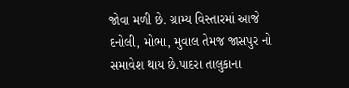જોવા મળી છે. ગ્રામ્ય વિસ્તારમાં આજે દનોલી, મોભા, મુવાલ તેમજ જાસપુર નો સમાવેશ થાય છે.પાદરા તાલુકાના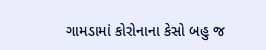ગામડામાં કોરોનાના કેસો બહુ જ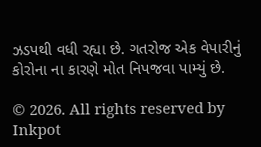ઝડપથી વધી રહ્યા છે. ગતરોજ એક વેપારીનું કોરોના ના કારણે મોત નિપજવા પામ્યું છે.

© 2026. All rights reserved by Inkpot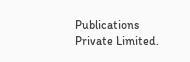Publications Private Limited.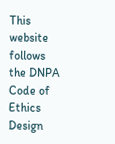This website follows the DNPA Code of Ethics
Design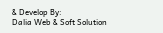& Develop By:
Dalia Web & Soft Solution